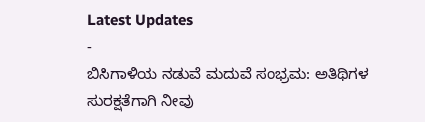Latest Updates
-
ಬಿಸಿಗಾಳಿಯ ನಡುವೆ ಮದುವೆ ಸಂಭ್ರಮ: ಅತಿಥಿಗಳ ಸುರಕ್ಷತೆಗಾಗಿ ನೀವು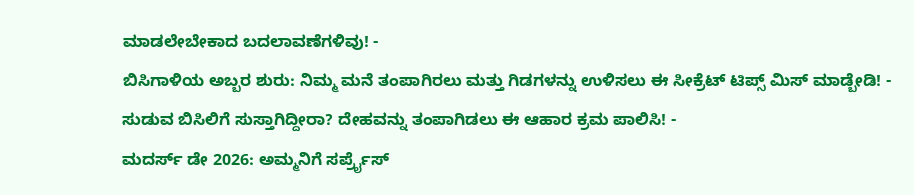ಮಾಡಲೇಬೇಕಾದ ಬದಲಾವಣೆಗಳಿವು! -
ಬಿಸಿಗಾಳಿಯ ಅಬ್ಬರ ಶುರು: ನಿಮ್ಮ ಮನೆ ತಂಪಾಗಿರಲು ಮತ್ತು ಗಿಡಗಳನ್ನು ಉಳಿಸಲು ಈ ಸೀಕ್ರೆಟ್ ಟಿಪ್ಸ್ ಮಿಸ್ ಮಾಡ್ಬೇಡಿ! -
ಸುಡುವ ಬಿಸಿಲಿಗೆ ಸುಸ್ತಾಗಿದ್ದೀರಾ? ದೇಹವನ್ನು ತಂಪಾಗಿಡಲು ಈ ಆಹಾರ ಕ್ರಮ ಪಾಲಿಸಿ! -
ಮದರ್ಸ್ ಡೇ 2026: ಅಮ್ಮನಿಗೆ ಸರ್ಪ್ರೈಸ್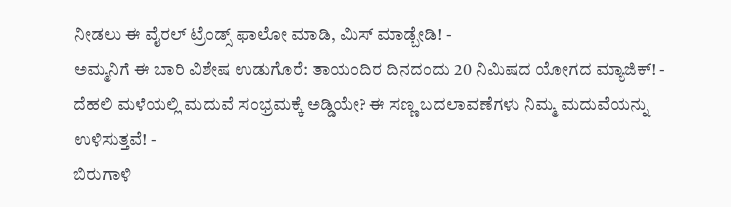ನೀಡಲು ಈ ವೈರಲ್ ಟ್ರೆಂಡ್ಸ್ ಫಾಲೋ ಮಾಡಿ, ಮಿಸ್ ಮಾಡ್ಬೇಡಿ! -
ಅಮ್ಮನಿಗೆ ಈ ಬಾರಿ ವಿಶೇಷ ಉಡುಗೊರೆ: ತಾಯಂದಿರ ದಿನದಂದು 20 ನಿಮಿಷದ ಯೋಗದ ಮ್ಯಾಜಿಕ್! -
ದೆಹಲಿ ಮಳೆಯಲ್ಲಿ ಮದುವೆ ಸಂಭ್ರಮಕ್ಕೆ ಅಡ್ಡಿಯೇ? ಈ ಸಣ್ಣ ಬದಲಾವಣೆಗಳು ನಿಮ್ಮ ಮದುವೆಯನ್ನು ಉಳಿಸುತ್ತವೆ! -
ಬಿರುಗಾಳಿ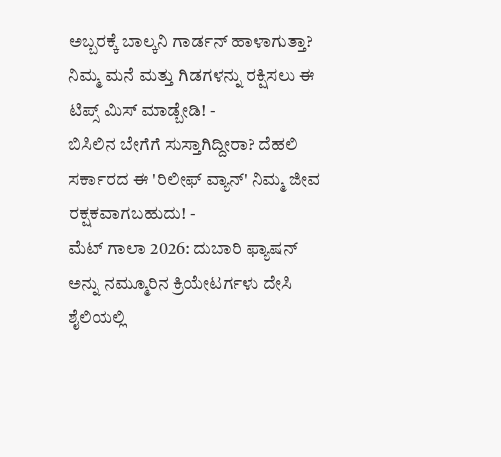ಅಬ್ಬರಕ್ಕೆ ಬಾಲ್ಕನಿ ಗಾರ್ಡನ್ ಹಾಳಾಗುತ್ತಾ? ನಿಮ್ಮ ಮನೆ ಮತ್ತು ಗಿಡಗಳನ್ನು ರಕ್ಷಿಸಲು ಈ ಟಿಪ್ಸ್ ಮಿಸ್ ಮಾಡ್ಬೇಡಿ! -
ಬಿಸಿಲಿನ ಬೇಗೆಗೆ ಸುಸ್ತಾಗಿದ್ದೀರಾ? ದೆಹಲಿ ಸರ್ಕಾರದ ಈ 'ರಿಲೀಫ್ ವ್ಯಾನ್' ನಿಮ್ಮ ಜೀವ ರಕ್ಷಕವಾಗಬಹುದು! -
ಮೆಟ್ ಗಾಲಾ 2026: ದುಬಾರಿ ಫ್ಯಾಷನ್ ಅನ್ನು ನಮ್ಮೂರಿನ ಕ್ರಿಯೇಟರ್ಗಳು ದೇಸಿ ಶೈಲಿಯಲ್ಲಿ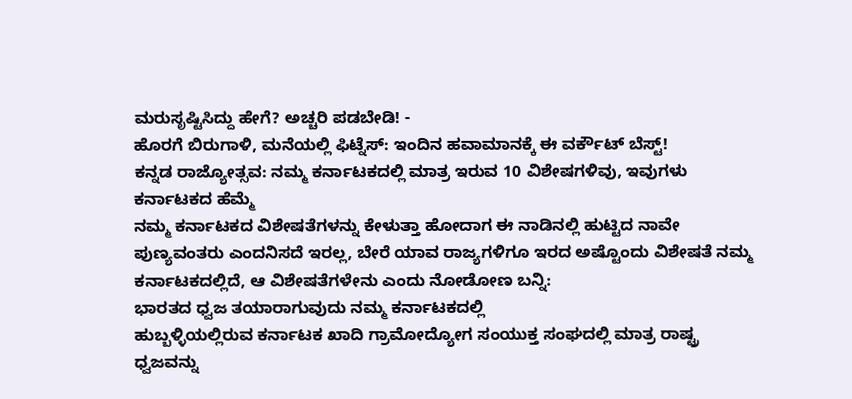ಮರುಸೃಷ್ಟಿಸಿದ್ದು ಹೇಗೆ? ಅಚ್ಚರಿ ಪಡಬೇಡಿ! -
ಹೊರಗೆ ಬಿರುಗಾಳಿ, ಮನೆಯಲ್ಲಿ ಫಿಟ್ನೆಸ್: ಇಂದಿನ ಹವಾಮಾನಕ್ಕೆ ಈ ವರ್ಕೌಟ್ ಬೆಸ್ಟ್!
ಕನ್ನಡ ರಾಜ್ಯೋತ್ಸವ: ನಮ್ಮ ಕರ್ನಾಟಕದಲ್ಲಿ ಮಾತ್ರ ಇರುವ 10 ವಿಶೇಷಗಳಿವು, ಇವುಗಳು ಕರ್ನಾಟಕದ ಹೆಮ್ಮೆ
ನಮ್ಮ ಕರ್ನಾಟಕದ ವಿಶೇಷತೆಗಳನ್ನು ಕೇಳುತ್ತಾ ಹೋದಾಗ ಈ ನಾಡಿನಲ್ಲಿ ಹುಟ್ಟಿದ ನಾವೇ ಪುಣ್ಯವಂತರು ಎಂದನಿಸದೆ ಇರಲ್ಲ, ಬೇರೆ ಯಾವ ರಾಜ್ಯಗಳಿಗೂ ಇರದ ಅಷ್ಟೊಂದು ವಿಶೇಷತೆ ನಮ್ಮ ಕರ್ನಾಟಕದಲ್ಲಿದೆ, ಆ ವಿಶೇಷತೆಗಳೇನು ಎಂದು ನೋಡೋಣ ಬನ್ನಿ:
ಭಾರತದ ಧ್ವಜ ತಯಾರಾಗುವುದು ನಮ್ಮ ಕರ್ನಾಟಕದಲ್ಲಿ
ಹುಬ್ಬಳ್ಳಿಯಲ್ಲಿರುವ ಕರ್ನಾಟಕ ಖಾದಿ ಗ್ರಾಮೋದ್ಯೋಗ ಸಂಯುಕ್ತ ಸಂಘದಲ್ಲಿ ಮಾತ್ರ ರಾಷ್ಟ್ರ ಧ್ವಜವನ್ನು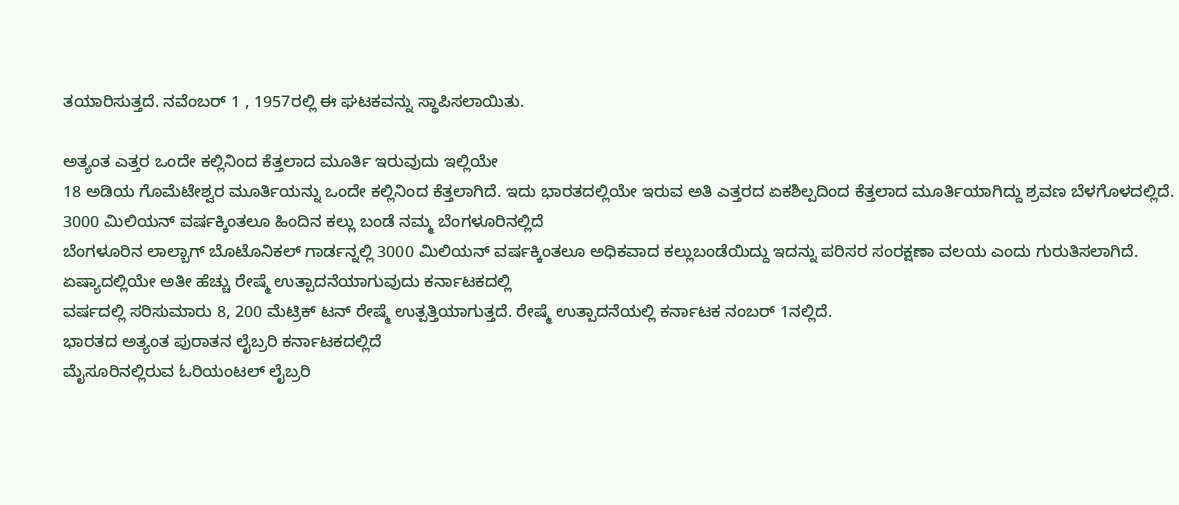ತಯಾರಿಸುತ್ತದೆ. ನವೆಂಬರ್ 1 , 1957ರಲ್ಲಿ ಈ ಘಟಕವನ್ನು ಸ್ಥಾಪಿಸಲಾಯಿತು.

ಅತ್ಯಂತ ಎತ್ತರ ಒಂದೇ ಕಲ್ಲಿನಿಂದ ಕೆತ್ತಲಾದ ಮೂರ್ತಿ ಇರುವುದು ಇಲ್ಲಿಯೇ
18 ಅಡಿಯ ಗೊಮೆಟೇಶ್ವರ ಮೂರ್ತಿಯನ್ನು ಒಂದೇ ಕಲ್ಲಿನಿಂದ ಕೆತ್ತಲಾಗಿದೆ. ಇದು ಭಾರತದಲ್ಲಿಯೇ ಇರುವ ಅತಿ ಎತ್ತರದ ಏಕಶಿಲ್ಪದಿಂದ ಕೆತ್ತಲಾದ ಮೂರ್ತಿಯಾಗಿದ್ದು ಶ್ರವಣ ಬೆಳಗೊಳದಲ್ಲಿದೆ.
3000 ಮಿಲಿಯನ್ ವರ್ಷಕ್ಕಿಂತಲೂ ಹಿಂದಿನ ಕಲ್ಲು ಬಂಡೆ ನಮ್ಮ ಬೆಂಗಳೂರಿನಲ್ಲಿದೆ
ಬೆಂಗಳೂರಿನ ಲಾಲ್ಬಾಗ್ ಬೊಟೊನಿಕಲ್ ಗಾರ್ಡನ್ನಲ್ಲಿ 3000 ಮಿಲಿಯನ್ ವರ್ಷಕ್ಕಿಂತಲೂ ಅಧಿಕವಾದ ಕಲ್ಲುಬಂಡೆಯಿದ್ದು ಇದನ್ನು ಪರಿಸರ ಸಂರಕ್ಷಣಾ ವಲಯ ಎಂದು ಗುರುತಿಸಲಾಗಿದೆ.
ಏಷ್ಯಾದಲ್ಲಿಯೇ ಅತೀ ಹೆಚ್ಚು ರೇಷ್ಮೆ ಉತ್ಪಾದನೆಯಾಗುವುದು ಕರ್ನಾಟಕದಲ್ಲಿ
ವರ್ಷದಲ್ಲಿ ಸರಿಸುಮಾರು 8, 200 ಮೆಟ್ರಿಕ್ ಟನ್ ರೇಷ್ಮೆ ಉತ್ಪತ್ತಿಯಾಗುತ್ತದೆ. ರೇಷ್ಮೆ ಉತ್ಪಾದನೆಯಲ್ಲಿ ಕರ್ನಾಟಕ ನಂಬರ್ 1ನಲ್ಲಿದೆ.
ಭಾರತದ ಅತ್ಯಂತ ಪುರಾತನ ಲೈಬ್ರರಿ ಕರ್ನಾಟಕದಲ್ಲಿದೆ
ಮೈಸೂರಿನಲ್ಲಿರುವ ಓರಿಯಂಟಲ್ ಲೈಬ್ರರಿ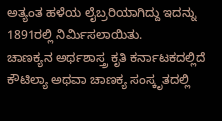ಅತ್ಯಂತ ಹಳೆಯ ಲೈಬ್ರರಿಯಾಗಿದ್ದು ಇದನ್ನು 1891ರಲ್ಲಿ ನಿರ್ಮಿಸಲಾಯಿತು.
ಚಾಣಕ್ಯನ ಅರ್ಥಶಾಸ್ತ್ರ ಕೃತಿ ಕರ್ನಾಟಕದಲ್ಲಿದೆ
ಕೌಟಿಲ್ಯಾ ಅಥವಾ ಚಾಣಕ್ಯ ಸಂಸ್ಕೃತದಲ್ಲಿ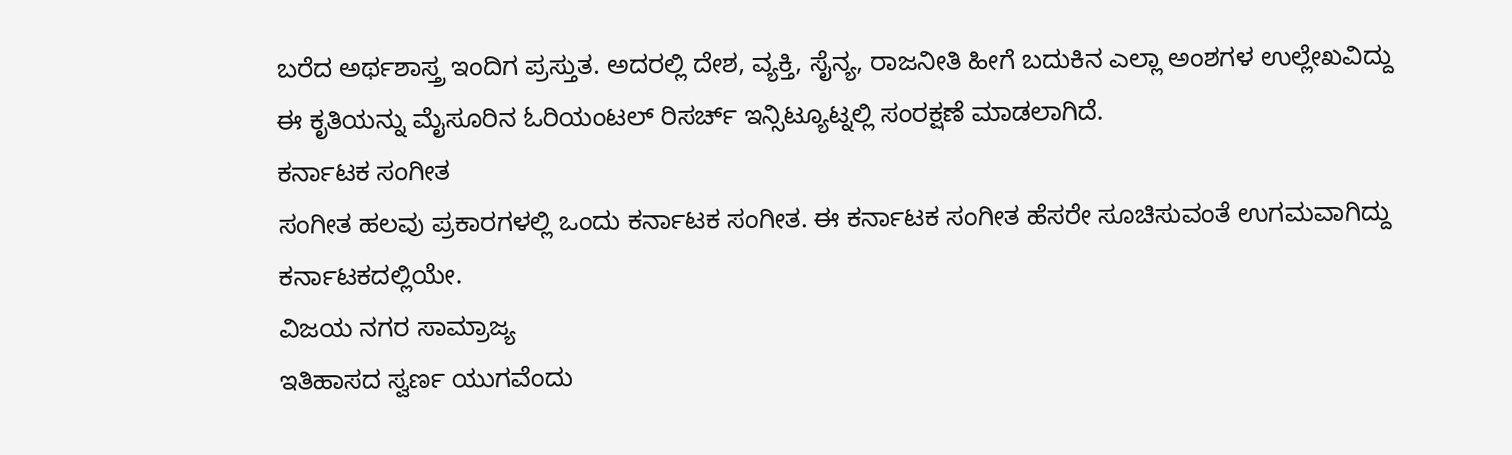ಬರೆದ ಅರ್ಥಶಾಸ್ತ್ರ ಇಂದಿಗ ಪ್ರಸ್ತುತ. ಅದರಲ್ಲಿ ದೇಶ, ವ್ಯಕ್ತಿ, ಸೈನ್ಯ, ರಾಜನೀತಿ ಹೀಗೆ ಬದುಕಿನ ಎಲ್ಲಾ ಅಂಶಗಳ ಉಲ್ಲೇಖವಿದ್ದು ಈ ಕೃತಿಯನ್ನು ಮೈಸೂರಿನ ಓರಿಯಂಟಲ್ ರಿಸರ್ಚ್ ಇನ್ಸಿಟ್ಯೂಟ್ನಲ್ಲಿ ಸಂರಕ್ಷಣೆ ಮಾಡಲಾಗಿದೆ.
ಕರ್ನಾಟಕ ಸಂಗೀತ
ಸಂಗೀತ ಹಲವು ಪ್ರಕಾರಗಳಲ್ಲಿ ಒಂದು ಕರ್ನಾಟಕ ಸಂಗೀತ. ಈ ಕರ್ನಾಟಕ ಸಂಗೀತ ಹೆಸರೇ ಸೂಚಿಸುವಂತೆ ಉಗಮವಾಗಿದ್ದು ಕರ್ನಾಟಕದಲ್ಲಿಯೇ.
ವಿಜಯ ನಗರ ಸಾಮ್ರಾಜ್ಯ
ಇತಿಹಾಸದ ಸ್ವರ್ಣ ಯುಗವೆಂದು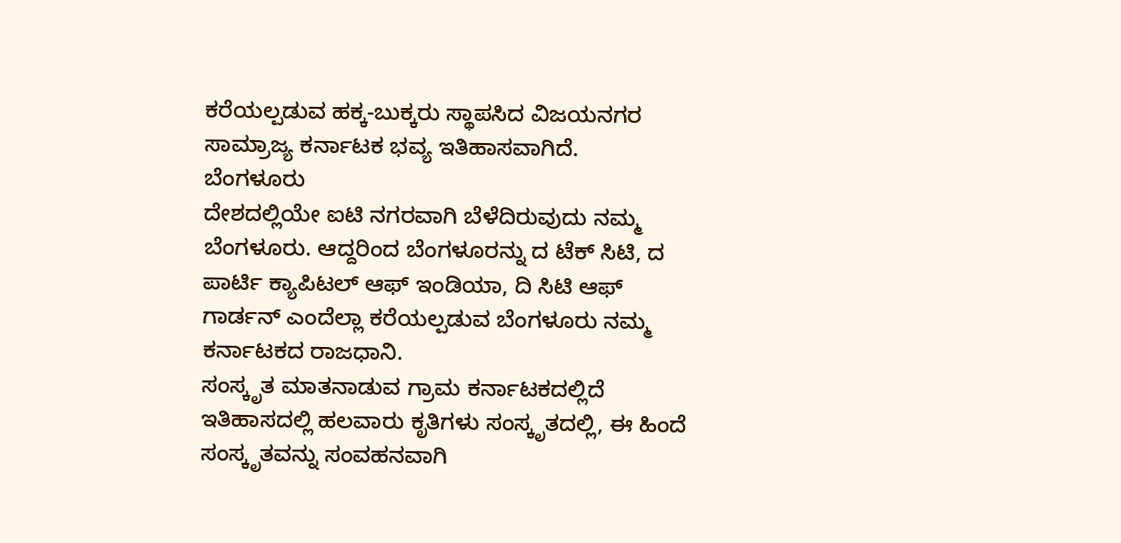ಕರೆಯಲ್ಪಡುವ ಹಕ್ಕ-ಬುಕ್ಕರು ಸ್ಥಾಪಸಿದ ವಿಜಯನಗರ ಸಾಮ್ರಾಜ್ಯ ಕರ್ನಾಟಕ ಭವ್ಯ ಇತಿಹಾಸವಾಗಿದೆ.
ಬೆಂಗಳೂರು
ದೇಶದಲ್ಲಿಯೇ ಐಟಿ ನಗರವಾಗಿ ಬೆಳೆದಿರುವುದು ನಮ್ಮ ಬೆಂಗಳೂರು. ಆದ್ದರಿಂದ ಬೆಂಗಳೂರನ್ನು ದ ಟೆಕ್ ಸಿಟಿ, ದ ಪಾರ್ಟಿ ಕ್ಯಾಪಿಟಲ್ ಆಫ್ ಇಂಡಿಯಾ, ದಿ ಸಿಟಿ ಆಫ್ ಗಾರ್ಡನ್ ಎಂದೆಲ್ಲಾ ಕರೆಯಲ್ಪಡುವ ಬೆಂಗಳೂರು ನಮ್ಮ ಕರ್ನಾಟಕದ ರಾಜಧಾನಿ.
ಸಂಸ್ಕೃತ ಮಾತನಾಡುವ ಗ್ರಾಮ ಕರ್ನಾಟಕದಲ್ಲಿದೆ
ಇತಿಹಾಸದಲ್ಲಿ ಹಲವಾರು ಕೃತಿಗಳು ಸಂಸ್ಕೃತದಲ್ಲಿ, ಈ ಹಿಂದೆ ಸಂಸ್ಕೃತವನ್ನು ಸಂವಹನವಾಗಿ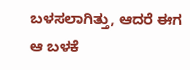ಬಳಸಲಾಗಿತ್ತು, ಆದರೆ ಈಗ ಆ ಬಳಕೆ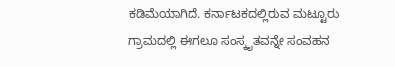ಕಡಿಮೆಯಾಗಿದೆ. ಕರ್ನಾಟಕದಲ್ಲಿರುವ ಮಟ್ಟೂರು ಗ್ರಾಮದಲ್ಲಿ ಈಗಲೂ ಸಂಸ್ಕೃತವನ್ನೇ ಸಂವಹನ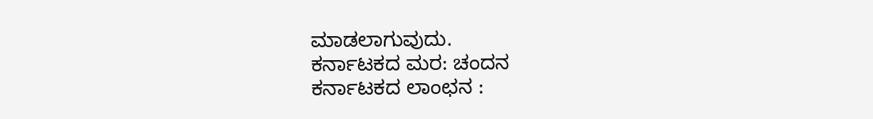ಮಾಡಲಾಗುವುದು.
ಕರ್ನಾಟಕದ ಮರ: ಚಂದನ
ಕರ್ನಾಟಕದ ಲಾಂಛನ :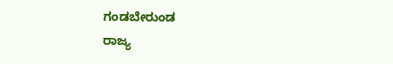ಗಂಡಬೇರುಂಡ
ರಾಜ್ಯ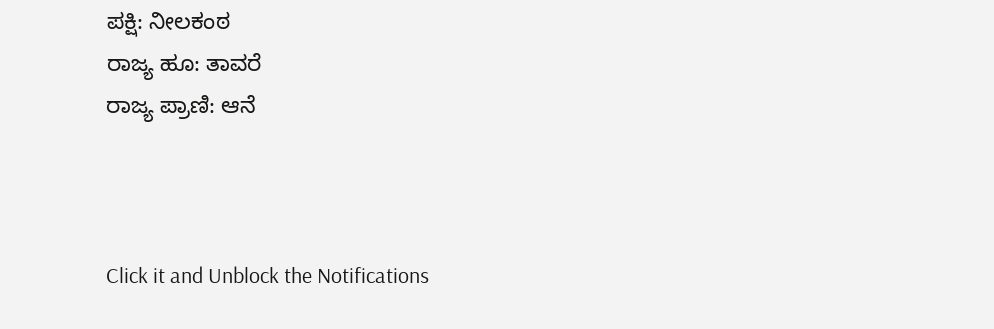ಪಕ್ಷಿ: ನೀಲಕಂಠ
ರಾಜ್ಯ ಹೂ: ತಾವರೆ
ರಾಜ್ಯ ಪ್ರಾಣಿ: ಆನೆ



Click it and Unblock the Notifications